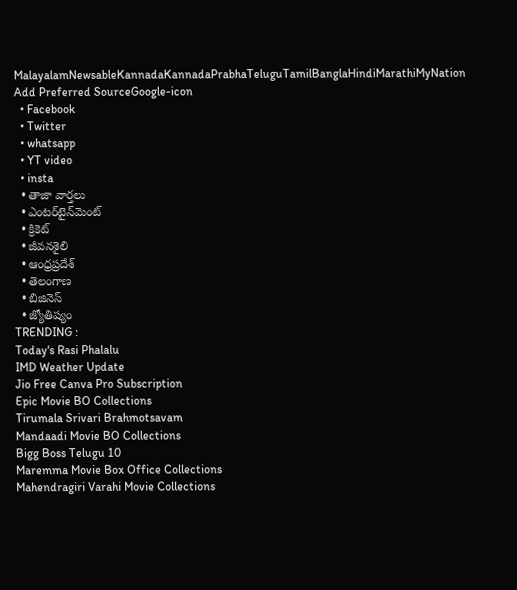MalayalamNewsableKannadaKannadaPrabhaTeluguTamilBanglaHindiMarathiMyNation
Add Preferred SourceGoogle-icon
  • Facebook
  • Twitter
  • whatsapp
  • YT video
  • insta
  • తాజా వార్తలు
  • ఎంటర్‌టైన్‌మెంట్
  • క్రికెట్
  • జీవనశైలి
  • ఆంధ్రప్రదేశ్
  • తెలంగాణ
  • బిజినెస్
  • జ్యోతిష్యం
TRENDING :
Today's Rasi Phalalu
IMD Weather Update
Jio Free Canva Pro Subscription
Epic Movie BO Collections
Tirumala Srivari Brahmotsavam
Mandaadi Movie BO Collections
Bigg Boss Telugu 10
Maremma Movie Box Office Collections
Mahendragiri Varahi Movie Collections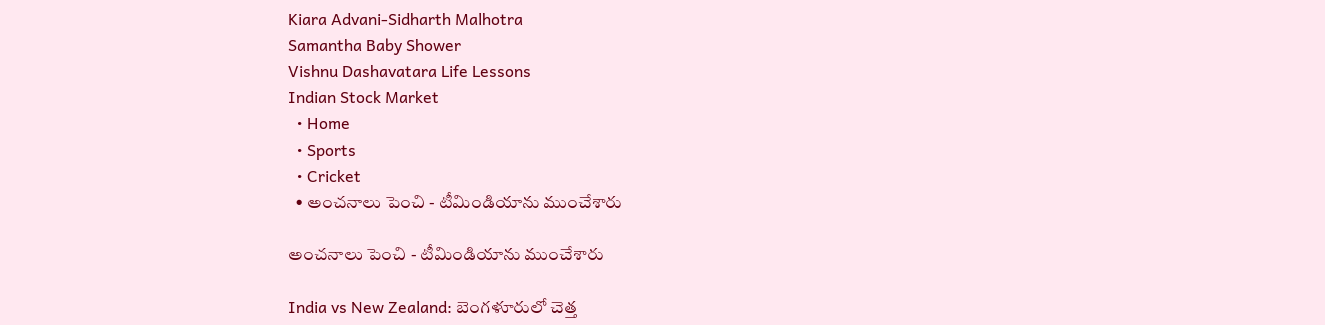Kiara Advani-Sidharth Malhotra
Samantha Baby Shower
Vishnu Dashavatara Life Lessons
Indian Stock Market
  • Home
  • Sports
  • Cricket
  • అంచనాలు పెంచి - టీమిండియాను ముంచేశారు

అంచనాలు పెంచి - టీమిండియాను ముంచేశారు

India vs New Zealand: బెంగళూరులో చెత్త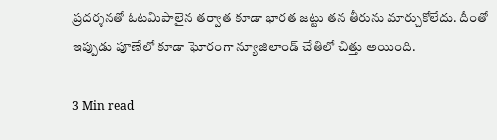ప్ర‌ద‌ర్శ‌న‌తో ఓట‌మిపాలైన త‌ర్వాత కూడా భార‌త జ‌ట్టు త‌న తీరును మార్చుకోలేదు. దీంతో ఇప్పుడు పూణేలో కూడా ఘోరంగా న్యూజిలాండ్ చేతిలో చిత్తు అయింది.

3 Min read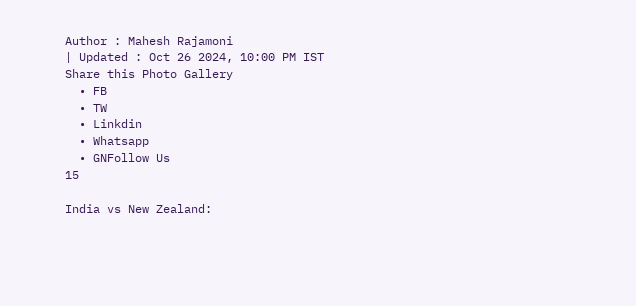Author : Mahesh Rajamoni
| Updated : Oct 26 2024, 10:00 PM IST
Share this Photo Gallery
  • FB
  • TW
  • Linkdin
  • Whatsapp
  • GNFollow Us
15

India vs New Zealand: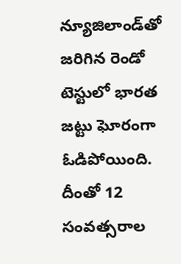న్యూజిలాండ్‌తో జరిగిన రెండో టెస్టులో భారత జట్టు ఘోరంగా ఓడిపోయింది. దీంతో 12 సంవత్సరాల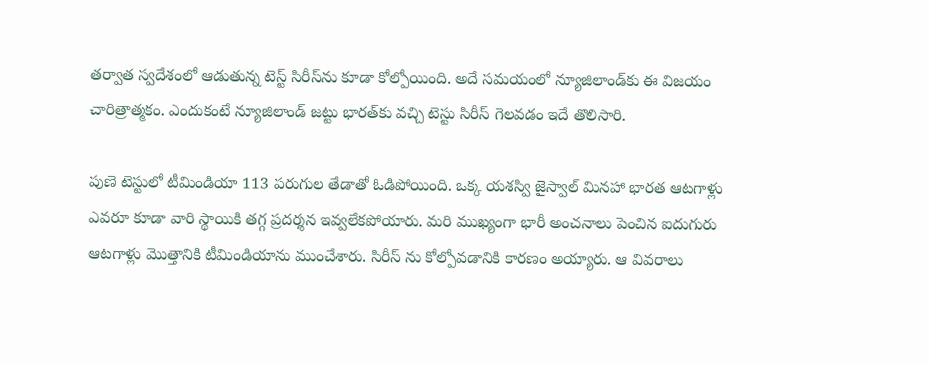తర్వాత స్వదేశంలో ఆడుతున్న టెస్ట్ సిరీస్‌ను కూడా కోల్పోయింది. అదే సమయంలో న్యూజిలాండ్‌కు ఈ విజయం చారిత్రాత్మకం. ఎందుకంటే న్యూజిలాండ్‌ జట్టు భారత్‌కు వచ్చి టెస్టు సిరీస్‌ గెలవడం ఇదే తొలిసారి.

పుణె టెస్టులో టీమిండియా 113 పరుగుల తేడాతో ఓడిపోయింది. ఒక్క య‌శ‌స్వి జైస్వాల్ మిన‌హా భార‌త ఆట‌గాళ్లు ఎవ‌రూ కూడా వారి స్థాయికి త‌గ్గ ప్ర‌ద‌ర్శ‌న ఇవ్వ‌లేక‌పోయారు. మరి ముఖ్యంగా భారీ అంచనాలు పెంచిన ఐదుగురు ఆటగాళ్లు మొత్తానికి టీమిండియాను ముంచేశారు. సిరీస్ ను కోల్పోవ‌డానికి కార‌ణం అయ్యారు. ఆ వివ‌రాలు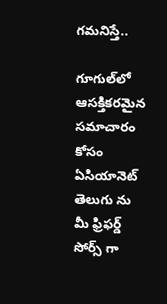గ‌మ‌నిస్తే..

గూగుల్‌లో ఆసక్తికరమైన సమాచారం కోసం ఏసియానెట్ తెలుగు ను మీ ఫ్రిఫర్డ్ సోర్స్ గా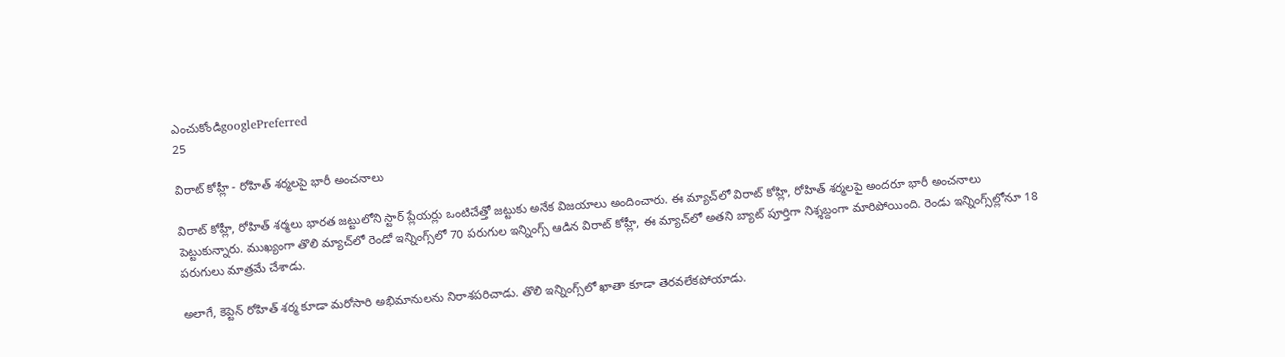ఎంచుకోండిgooglePreferred
25

విరాట్ కోహ్లీ - రోహిత్ శ‌ర్మ‌ల‌పై భారీ అంచనాలు

విరాట్ కోహ్లీ, రోహిత్ శ‌ర్మ‌లు భార‌త జ‌ట్టులోని స్టార్ ప్లేయ‌ర్లు ఒంటిచేత్తో జ‌ట్టుకు అనేక విజ‌యాలు అందించారు. ఈ మ్యాచ్‌లో విరాట్ కోహ్లి, రోహిత్ శర్మలపై అందరూ భారీ అంచనాలు పెట్టుకున్నారు. ముఖ్యంగా తొలి మ్యాచ్‌లో రెండో ఇన్నింగ్స్‌లో 70 పరుగుల ఇన్నింగ్స్ ఆడిన విరాట్ కోహ్లీ, ఈ మ్యాచ్‌లో అత‌ని బ్యాట్ పూర్తిగా నిశ్శబ్దంగా మారిపోయింది. రెండు ఇన్నింగ్స్‌ల్లోనూ 18 పరుగులు మాత్రమే చేశాడు.

అలాగే, కెప్టెన్ రోహిత్ శర్మ కూడా మరోసారి అభిమానులను నిరాశపరిచాడు. తొలి ఇన్నింగ్స్‌లో ఖాతా కూడా తెర‌వ‌లేక‌పోయాడు.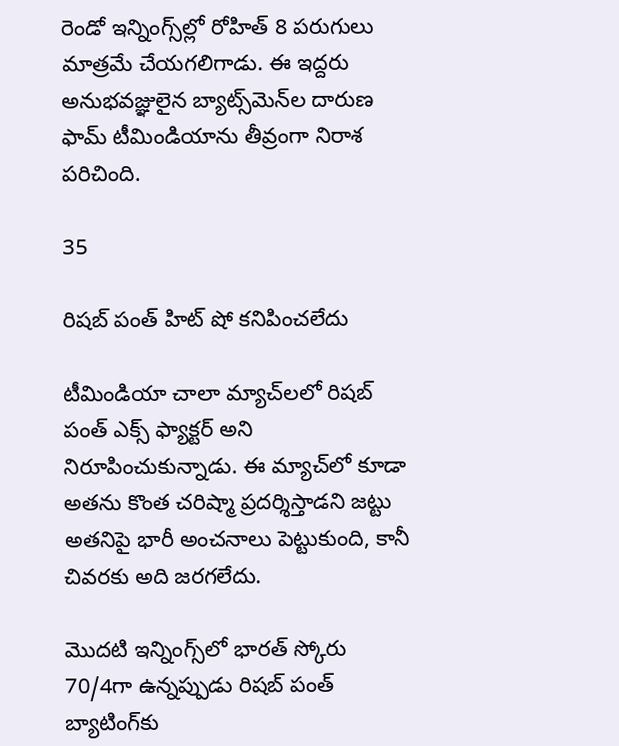రెండో ఇన్నింగ్స్‌ల్లో రోహిత్ 8 పరుగులు మాత్రమే చేయగలిగాడు. ఈ ఇద్దరు అనుభవజ్ఞులైన బ్యాట్స్‌మెన్‌ల దారుణ‌ ఫామ్ టీమిండియాను తీవ్రంగా నిరాశ ప‌రిచింది.

35

రిషబ్ పంత్ హిట్ షో క‌నిపించ‌లేదు

టీమిండియా చాలా మ్యాచ్‌లలో రిషబ్ పంత్ ఎక్స్ ఫ్యాక్టర్ అని నిరూపించుకున్నాడు. ఈ మ్యాచ్‌లో కూడా అతను కొంత చరిష్మా ప్రదర్శిస్తాడని జట్టు అతనిపై భారీ అంచనాలు పెట్టుకుంది, కానీ చివ‌ర‌కు అది జరగలేదు.

మొదటి ఇన్నింగ్స్‌లో భారత్ స్కోరు 70/4గా ఉన్నప్పుడు రిషబ్ పంత్ బ్యాటింగ్‌కు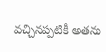వచ్చినప్పటికీ అతను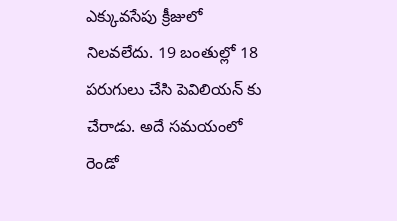ఎక్కువసేపు క్రీజులో నిలవలేదు. 19 బంతుల్లో 18 పరుగులు చేసి పెవిలియ‌న్ కు చేరాడు. అదే సమయంలో రెండో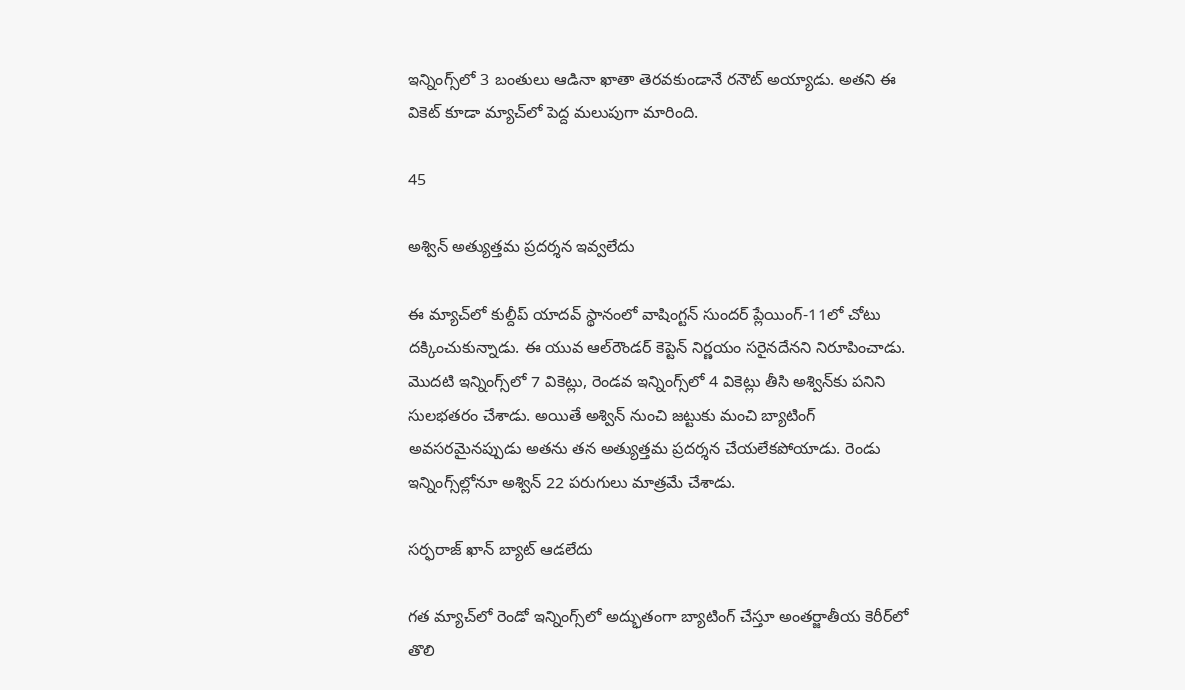ఇన్నింగ్స్‌లో 3 బంతులు ఆడినా ఖాతా తెరవకుండానే రనౌట్ అయ్యాడు. అతని ఈ వికెట్ కూడా మ్యాచ్‌లో పెద్ద మలుపుగా మారింది.

45

అశ్విన్ అత్యుత్తమ ప్రదర్శన ఇవ్వలేదు

ఈ మ్యాచ్‌లో కుల్దీప్ యాదవ్ స్థానంలో వాషింగ్టన్ సుందర్ ప్లేయింగ్-11లో చోటు దక్కించుకున్నాడు. ఈ యువ ఆల్‌రౌండర్ కెప్టెన్ నిర్ణయం సరైనదేనని నిరూపించాడు. మొదటి ఇన్నింగ్స్‌లో 7 వికెట్లు, రెండవ ఇన్నింగ్స్‌లో 4 వికెట్లు తీసి అశ్విన్‌కు పనిని సులభతరం చేశాడు. అయితే అశ్విన్‌ నుంచి జట్టుకు మంచి బ్యాటింగ్‌ అవసరమైనప్పుడు అతను తన అత్యుత్తమ ప్రదర్శన చేయలేకపోయాడు. రెండు ఇన్నింగ్స్‌ల్లోనూ అశ్విన్ 22 పరుగులు మాత్రమే చేశాడు.

సర్ఫరాజ్ ఖాన్ బ్యాట్ ఆడ‌లేదు

గత మ్యాచ్‌లో రెండో ఇన్నింగ్స్‌లో అద్భుతంగా బ్యాటింగ్ చేస్తూ అంతర్జాతీయ కెరీర్‌లో తొలి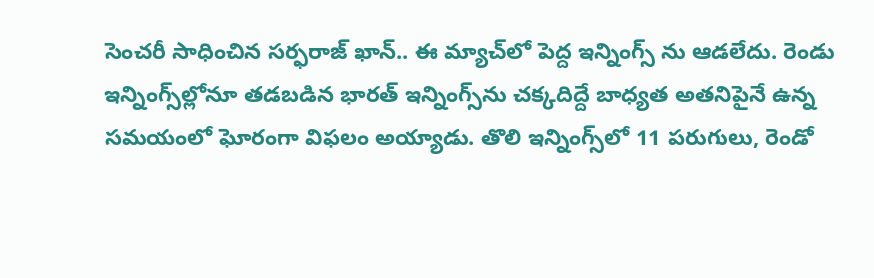సెంచరీ సాధించిన సర్ఫరాజ్ ఖాన్.. ఈ మ్యాచ్‌లో పెద్ద ఇన్నింగ్స్ ను ఆడలేదు. రెండు ఇన్నింగ్స్‌ల్లోనూ తడబడిన భారత్‌ ఇన్నింగ్స్‌ను చక్కదిద్దే బాధ్యత అతనిపైనే ఉన్న స‌మ‌యంలో ఘోరంగా విఫ‌లం అయ్యాడు. తొలి ఇన్నింగ్స్‌లో 11 పరుగులు, రెండో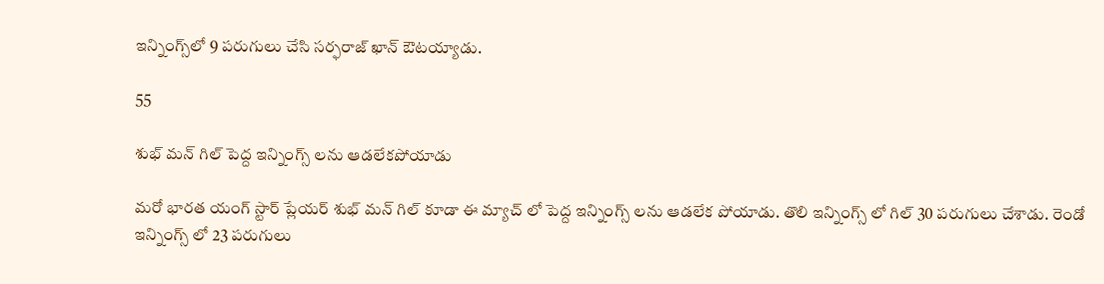ఇన్నింగ్స్‌లో 9 పరుగులు చేసి సర్ఫరాజ్ ఖాన్ ఔటయ్యాడు.

55

శుభ్ మ‌న్ గిల్ పెద్ద ఇన్నింగ్స్ ల‌ను ఆడ‌లేక‌పోయాడు

మ‌రో భార‌త యంగ్ స్టార్ ప్లేయ‌ర్ శుభ్ మ‌న్ గిల్ కూడా ఈ మ్యాచ్ లో పెద్ద ఇన్నింగ్స్ ల‌ను ఆడ‌లేక పోయాడు. తొలి ఇన్నింగ్స్ లో గిల్ 30 ప‌రుగులు చేశాడు. రెండో ఇన్నింగ్స్ లో 23 ప‌రుగులు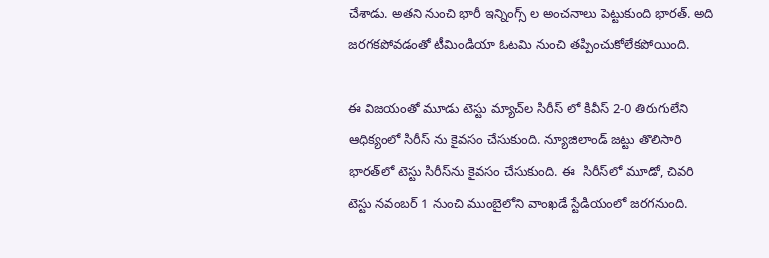చేశాడు. అత‌ని నుంచి భారీ ఇన్నింగ్స్ ల అంచ‌నాలు పెట్టుకుంది భార‌త్. అది జ‌ర‌గ‌క‌పోవ‌డంతో టీమిండియా ఓట‌మి నుంచి త‌ప్పించుకోలేక‌పోయింది.

ఈ విజ‌యంతో మూడు టెస్టు మ్యాచ్‌ల సిరీస్ లో కివీస్ 2-0 తిరుగులేని ఆధిక్యంలో సిరీస్ ను కైవ‌సం చేసుకుంది. న్యూజిలాండ్ జట్టు తొలిసారి భారత్‌లో టెస్టు సిరీస్‌ను కైవసం చేసుకుంది. ఈ  సిరీస్‌లో మూడో, చివరి టెస్టు నవంబర్ 1 నుంచి ముంబైలోని వాంఖడే స్టేడియంలో జరగనుంది.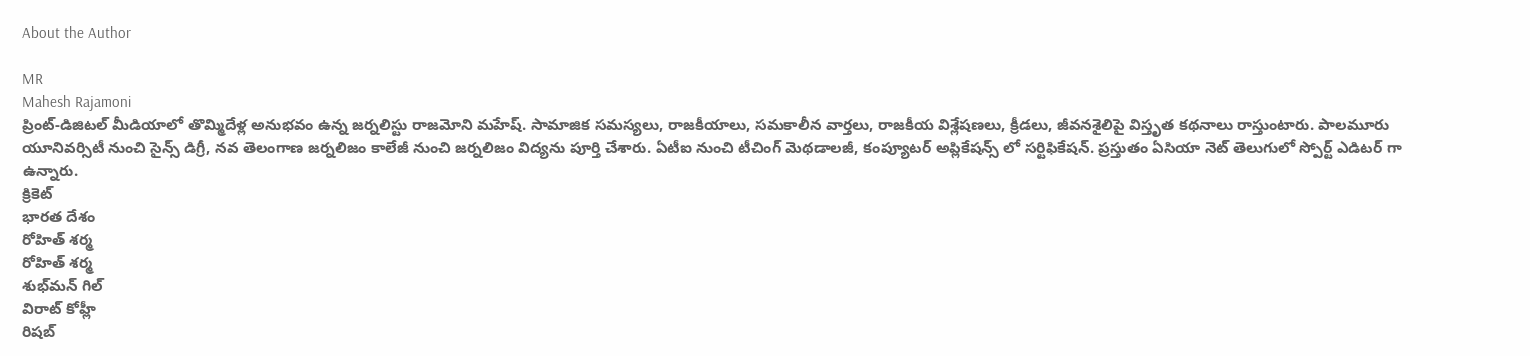About the Author

MR
Mahesh Rajamoni
ప్రింట్-డిజిటల్ మీడియాలో తొమ్మిదేళ్ల అనుభవం ఉన్న జ‌ర్న‌లిస్టు రాజమోని మహేష్. సామాజిక సమస్యలు, రాజకీయాలు, సమకాలీన వార్తలు, రాజకీయ విశ్లేషణలు, క్రీడలు, జీవనశైలిపై విస్తృత క‌థ‌నాలు రాస్తుంటారు. పాలమూరు యూనివర్సిటీ నుంచి సైన్స్ డిగ్రీ, నవ తెలంగాణ జర్నలిజం కాలేజీ నుంచి జర్నలిజం విద్యను పూర్తి చేశారు. ఏటీఐ నుంచి టీచింగ్ మెథడాలజీ, కంప్యూటర్ అప్లికేషన్స్ లో సర్టిఫికేషన్. ప్రస్తుతం ఏసియా నెట్ తెలుగులో స్పోర్ట్ ఎడిటర్ గా ఉన్నారు.
క్రికెట్
భారత దేశం
రోహిత్ శర్మ
రోహిత్ శర్మ
శుభ్‌మన్ గిల్
విరాట్ కోహ్లీ
రిషబ్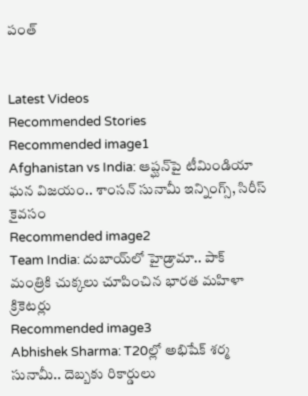పంత్


Latest Videos
Recommended Stories
Recommended image1
Afghanistan vs India: ఆప్ఘ‌న్‌పై టీమిండియా ఘ‌న విజ‌యం.. శాంస‌న్ సునామీ ఇన్నింగ్స్, సిరీస్ కైవ‌సం
Recommended image2
Team India: దుబాయ్‌లో హైడ్రామా.. పాక్ మంత్రికి చుక్కలు చూపించిన భారత మహిళా క్రికెటర్లు
Recommended image3
Abhishek Sharma: T20ల్లో అభిషేక్ శర్మ సునామీ.. దెబ్బకు రికార్డులు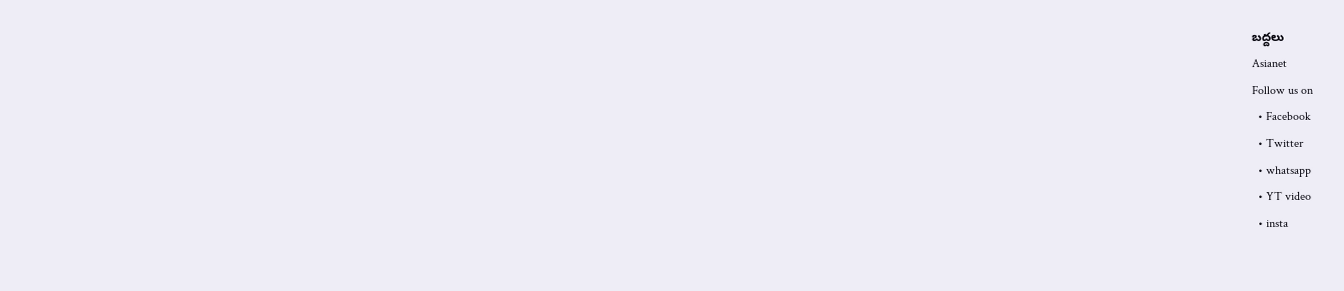బద్దలు
Asianet
Follow us on
  • Facebook
  • Twitter
  • whatsapp
  • YT video
  • insta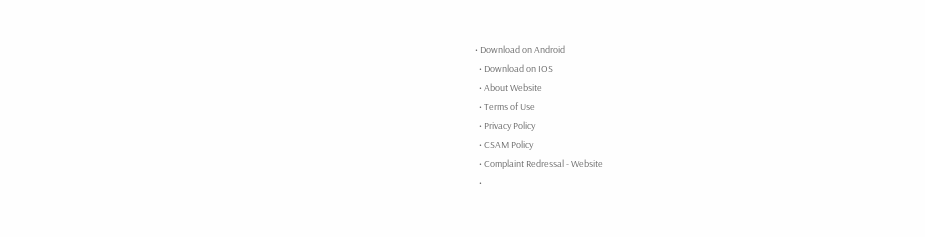• Download on Android
  • Download on IOS
  • About Website
  • Terms of Use
  • Privacy Policy
  • CSAM Policy
  • Complaint Redressal - Website
  •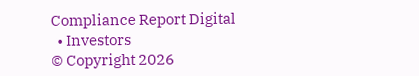Compliance Report Digital
  • Investors
© Copyright 2026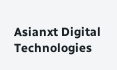Asianxt Digital Technologies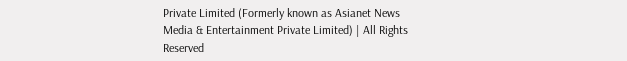Private Limited (Formerly known as Asianet News Media & Entertainment Private Limited) | All Rights Reserved